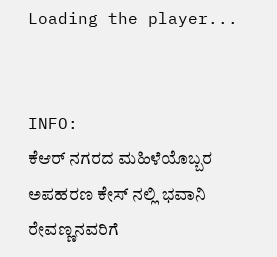Loading the player...


INFO:
ಕೆಆರ್ ನಗರದ ಮಹಿಳೆಯೊಬ್ಬರ ಅಪಹರಣ ಕೇಸ್ ನಲ್ಲಿ ಭವಾನಿ ರೇವಣ್ಣನವರಿಗೆ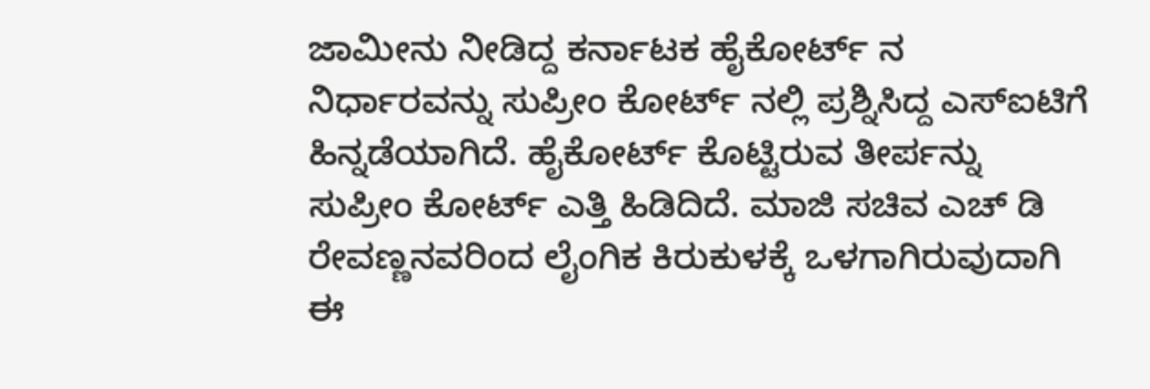ಜಾಮೀನು ನೀಡಿದ್ದ ಕರ್ನಾಟಕ ಹೈಕೋರ್ಟ್ ನ ನಿರ್ಧಾರವನ್ನು ಸುಪ್ರೀಂ ಕೋರ್ಟ್ ನಲ್ಲಿ ಪ್ರಶ್ನಿಸಿದ್ದ ಎಸ್ಐಟಿಗೆ ಹಿನ್ನಡೆಯಾಗಿದೆ. ಹೈಕೋರ್ಟ್ ಕೊಟ್ಟಿರುವ ತೀರ್ಪನ್ನು ಸುಪ್ರೀಂ ಕೋರ್ಟ್ ಎತ್ತಿ ಹಿಡಿದಿದೆ. ಮಾಜಿ ಸಚಿವ ಎಚ್ ಡಿ ರೇವಣ್ಣನವರಿಂದ ಲೈಂಗಿಕ ಕಿರುಕುಳಕ್ಕೆ ಒಳಗಾಗಿರುವುದಾಗಿ ಈ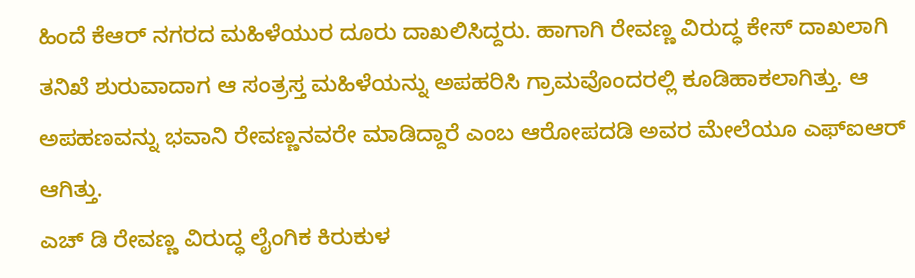ಹಿಂದೆ ಕೆಆರ್ ನಗರದ ಮಹಿಳೆಯುರ ದೂರು ದಾಖಲಿಸಿದ್ದರು. ಹಾಗಾಗಿ ರೇವಣ್ಣ ವಿರುದ್ಧ ಕೇಸ್ ದಾಖಲಾಗಿ ತನಿಖೆ ಶುರುವಾದಾಗ ಆ ಸಂತ್ರಸ್ತ ಮಹಿಳೆಯನ್ನು ಅಪಹರಿಸಿ ಗ್ರಾಮವೊಂದರಲ್ಲಿ ಕೂಡಿಹಾಕಲಾಗಿತ್ತು. ಆ ಅಪಹಣವನ್ನು ಭವಾನಿ ರೇವಣ್ಣನವರೇ ಮಾಡಿದ್ದಾರೆ ಎಂಬ ಆರೋಪದಡಿ ಅವರ ಮೇಲೆಯೂ ಎಫ್ಐಆರ್ ಆಗಿತ್ತು.
ಎಚ್ ಡಿ ರೇವಣ್ಣ ವಿರುದ್ಧ ಲೈಂಗಿಕ ಕಿರುಕುಳ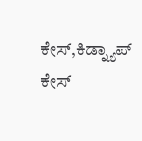ಕೇಸ್,ಕಿಡ್ನ್ಯಾಪ್ ಕೇಸ್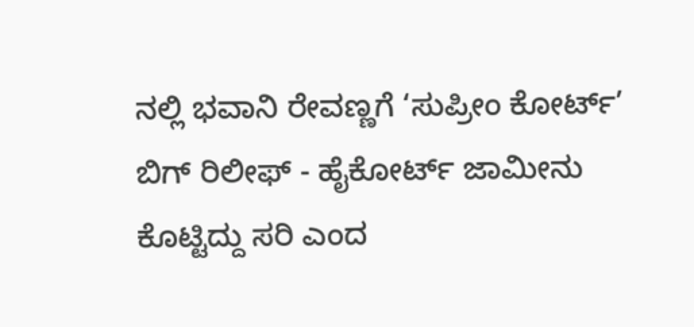ನಲ್ಲಿ ಭವಾನಿ ರೇವಣ್ಣಗೆ ‘ಸುಪ್ರೀಂ ಕೋರ್ಟ್’ ಬಿಗ್ ರಿಲೀಫ್ - ಹೈಕೋರ್ಟ್ ಜಾಮೀನು ಕೊಟ್ಟಿದ್ದು ಸರಿ ಎಂದ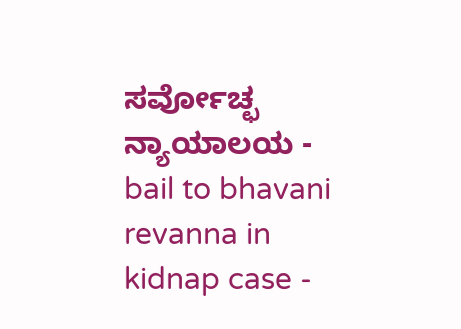ಸರ್ವೋಚ್ಛ ನ್ಯಾಯಾಲಯ - bail to bhavani revanna in kidnap case -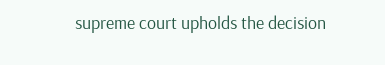supreme court upholds the decision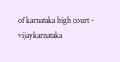of karnataka high court - vijaykarnataka